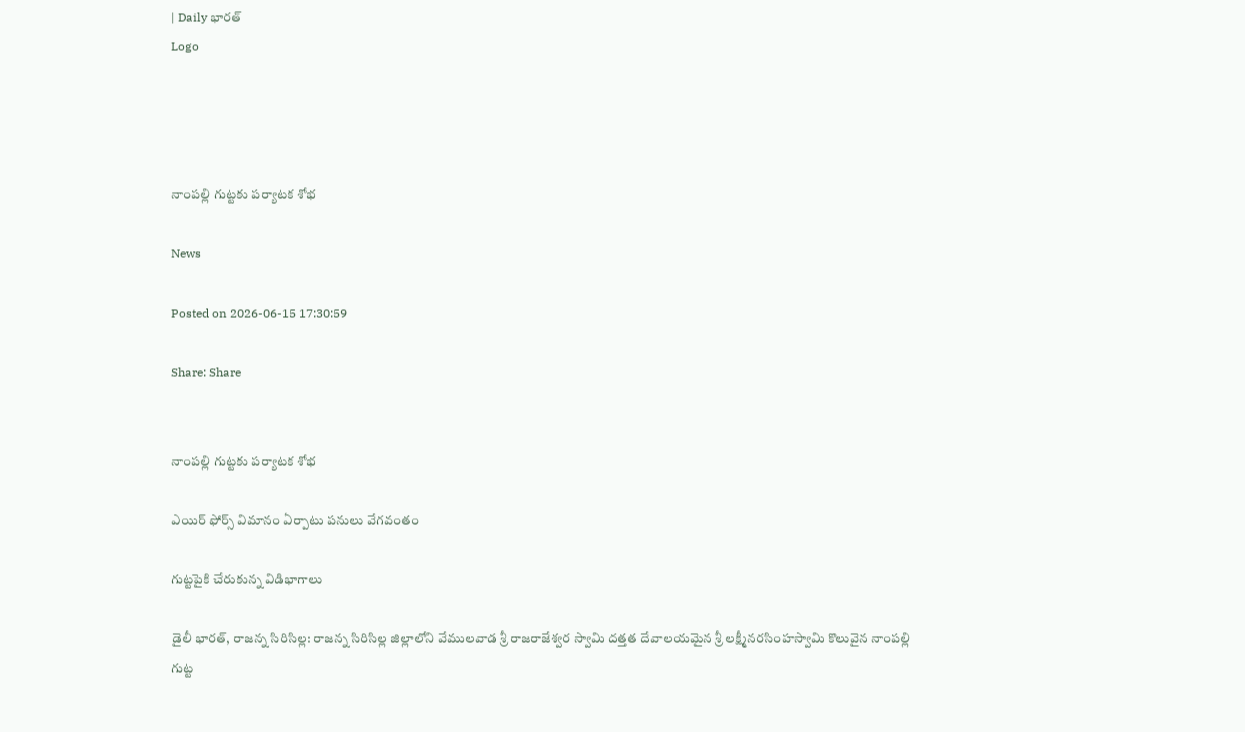| Daily భారత్
Logo




నాంపల్లి గుట్టకు పర్యాటక శోభ

News

Posted on 2026-06-15 17:30:59

Share: Share


నాంపల్లి గుట్టకు పర్యాటక శోభ

ఎయిర్ ఫోర్స్ విమానం ఏర్పాటు పనులు వేగవంతం

గుట్టపైకి చేరుకున్న విడిభాగాలు

డైలీ భారత్, రాజన్న సిరిసిల్ల: రాజన్న సిరిసిల్ల జిల్లాలోని వేములవాడ శ్రీ రాజరాజేశ్వర స్వామి దత్తత దేవాలయమైన శ్రీ లక్ష్మీనరసింహస్వామి కొలువైన నాంపల్లి గుట్ట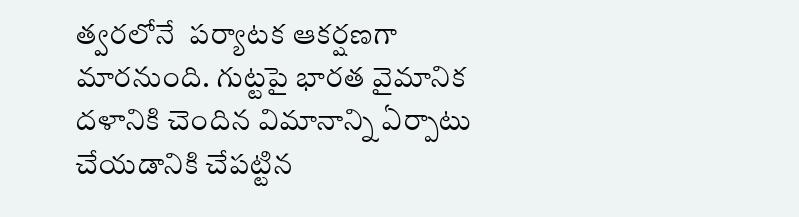త్వరలోనే  పర్యాటక ఆకర్షణగా మారనుంది. గుట్టపై భారత వైమానిక దళానికి చెందిన విమానాన్ని ఏర్పాటు చేయడానికి చేపట్టిన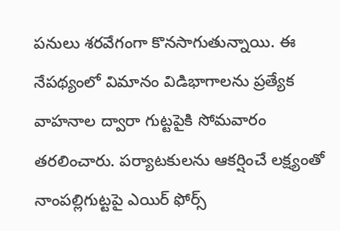పనులు శరవేగంగా కొనసాగుతున్నాయి. ఈ నేపథ్యంలో విమానం విడిభాగాలను ప్రత్యేక వాహనాల ద్వారా గుట్టపైకి సోమవారం తరలించారు. పర్యాటకులను ఆకర్షించే లక్ష్యంతో నాంపల్లిగుట్టపై ఎయిర్ ఫోర్స్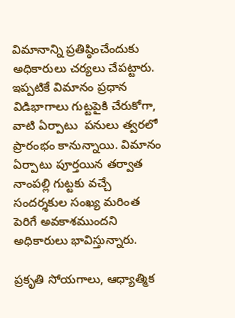విమానాన్ని ప్రతిష్ఠించేందుకు అధికారులు చర్యలు చేపట్టారు. ఇప్పటికే విమానం ప్రధాన విడిభాగాలు గుట్టపైకి చేరుకోగా, వాటి ఏర్పాటు  పనులు త్వరలో ప్రారంభం కానున్నాయి. విమానం ఏర్పాటు పూర్తయిన తర్వాత నాంపల్లి గుట్టకు వచ్చే సందర్శకుల సంఖ్య మరింత పెరిగే అవకాశముందని అధికారులు భావిస్తున్నారు.

ప్రకృతి సోయగాలు, ఆధ్యాత్మిక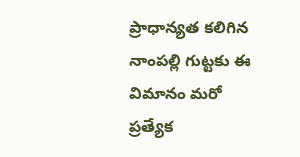ప్రాధాన్యత కలిగిన నాంపల్లి గుట్టకు ఈ విమానం మరో ప్రత్యేక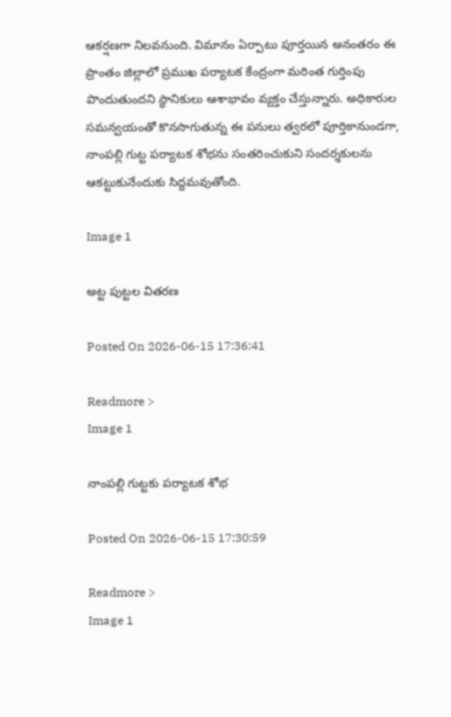ఆకర్షణగా నిలవనుంది. విమానం ఏర్పాటు పూర్తయిన అనంతరం ఈ ప్రాంతం జిల్లాలో ప్రముఖ పర్యాటక కేంద్రంగా మరింత గుర్తింపు పొందుతుందని స్థానికులు ఆశాభావం వ్యక్తం చేస్తున్నారు. అధికారుల సమన్వయంతో కొనసాగుతున్న ఈ పనులు త్వరలో పూర్తికానుండగా, నాంపల్లి గుట్ట పర్యాటక శోభను సంతరించుకుని సందర్శకులను ఆకట్టుకునేందుకు సిద్ధమవుతోంది.

Image 1

అట్ట పుట్టల వితరణ

Posted On 2026-06-15 17:36:41

Readmore >
Image 1

నాంపల్లి గుట్టకు పర్యాటక శోభ

Posted On 2026-06-15 17:30:59

Readmore >
Image 1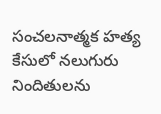సంచలనాత్మక హత్య కేసులో నలుగురు నిందితులను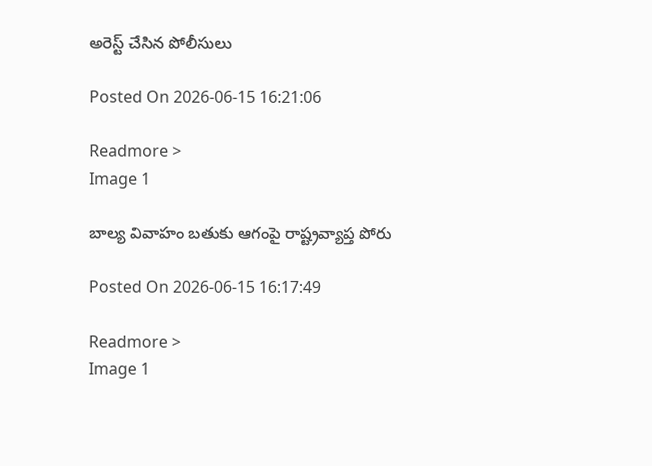అరెస్ట్ చేసిన పోలీసులు

Posted On 2026-06-15 16:21:06

Readmore >
Image 1

బాల్య వివాహం బతుకు ఆగంపై రాష్ట్రవ్యాప్త పోరు

Posted On 2026-06-15 16:17:49

Readmore >
Image 1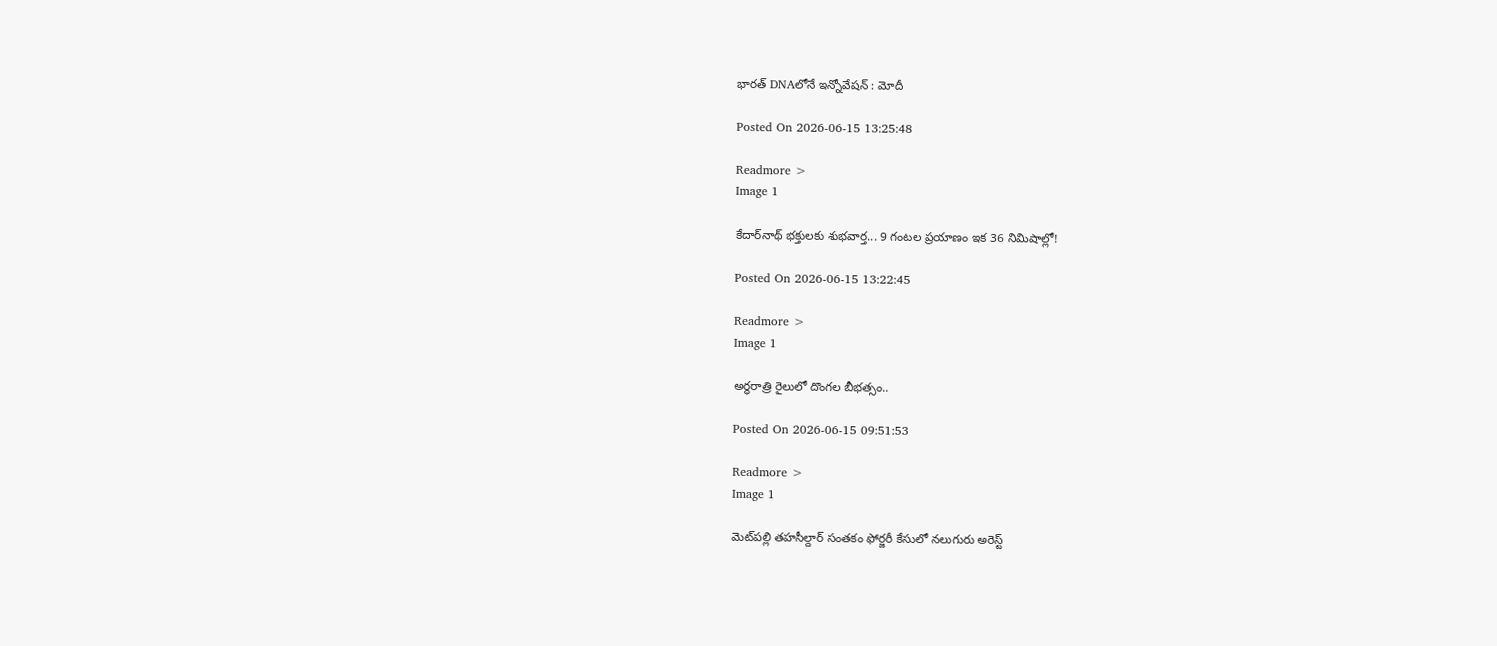భారత్‌ DNAలోనే ఇన్నోవేషన్‌ : మోదీ

Posted On 2026-06-15 13:25:48

Readmore >
Image 1

కేదార్‌నాథ్ భక్తులకు శుభవార్త... 9 గంటల ప్రయాణం ఇక 36 నిమిషాల్లో!

Posted On 2026-06-15 13:22:45

Readmore >
Image 1

అర్ధరాత్రి రైలులో దొంగల బీభత్సం..

Posted On 2026-06-15 09:51:53

Readmore >
Image 1

మెట్‌పల్లి తహసీల్దార్ సంతకం ఫోర్జరీ కేసులో నలుగురు అరెస్ట్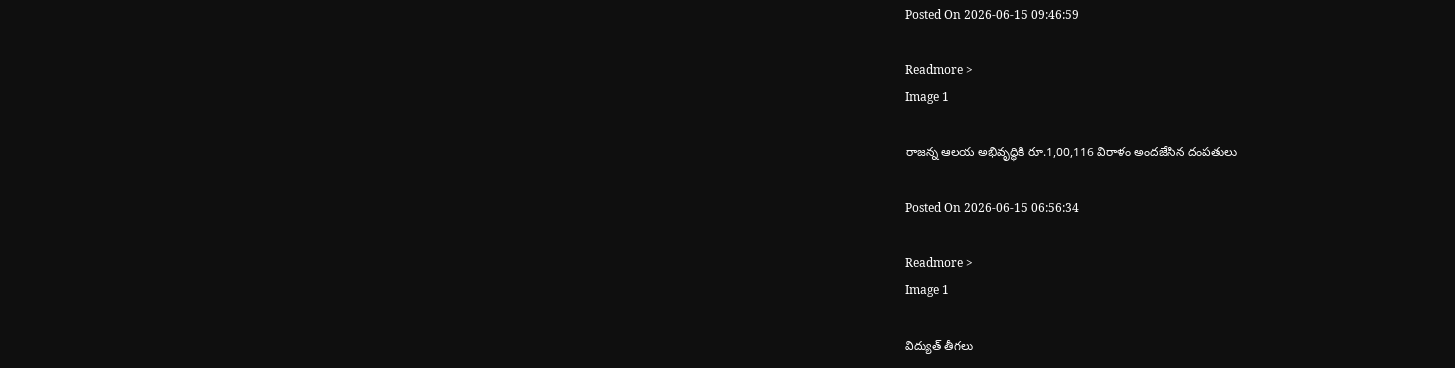Posted On 2026-06-15 09:46:59

Readmore >
Image 1

రాజన్న ఆలయ అభివృద్ధికి రూ.1,00,116 విరాళం అందజేసిన దంపతులు

Posted On 2026-06-15 06:56:34

Readmore >
Image 1

విద్యుత్ తీగలు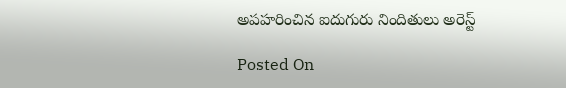అపహరించిన ఐదుగురు నిందితులు అరెస్ట్

Posted On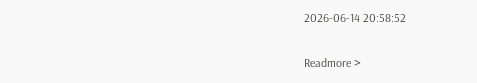2026-06-14 20:58:52

Readmore >